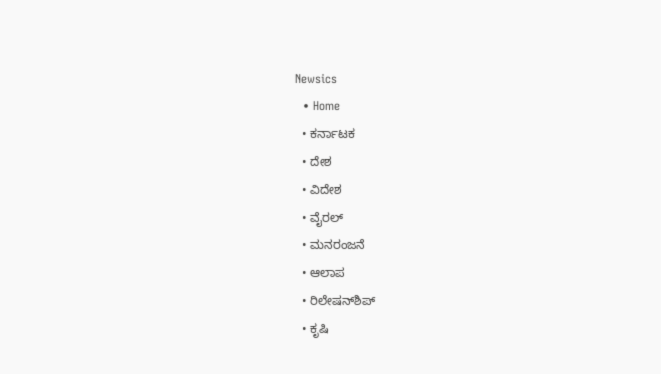Newsics
  • Home
  • ಕರ್ನಾಟಕ
  • ದೇಶ
  • ವಿದೇಶ
  • ವೈರಲ್
  • ಮನರಂಜನೆ
  • ಆಲಾಪ
  • ರಿಲೇಷನ್‌ಶಿಪ್
  • ಕೃಷಿ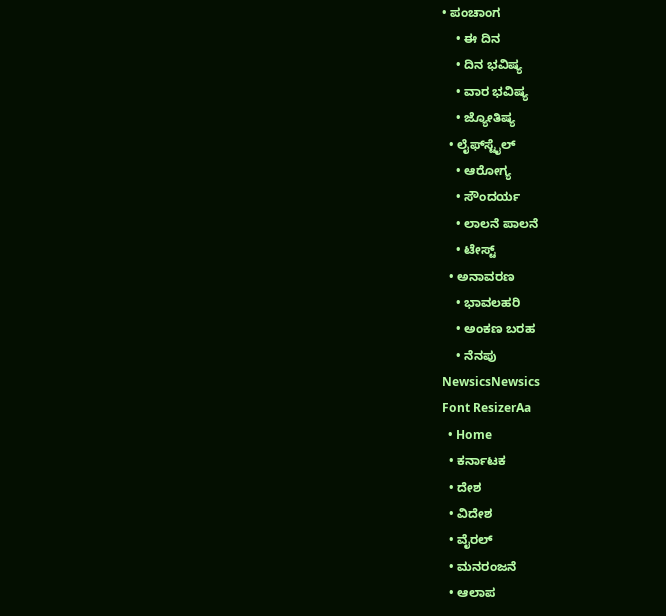• ಪಂಚಾಂಗ
    • ಈ ದಿನ
    • ದಿನ ಭವಿಷ್ಯ
    • ವಾರ ಭವಿಷ್ಯ
    • ಜ್ಯೋತಿಷ್ಯ
  • ಲೈಫ್‌ಸ್ಟೈಲ್
    • ಆರೋಗ್ಯ
    • ಸೌಂದರ್ಯ
    • ಲಾಲನೆ ಪಾಲನೆ
    • ಟೇಸ್ಟ್
  • ಅನಾವರಣ
    • ಭಾವಲಹರಿ
    • ಅಂಕಣ ಬರಹ
    • ನೆನಪು
NewsicsNewsics
Font ResizerAa
  • Home
  • ಕರ್ನಾಟಕ
  • ದೇಶ
  • ವಿದೇಶ
  • ವೈರಲ್
  • ಮನರಂಜನೆ
  • ಆಲಾಪ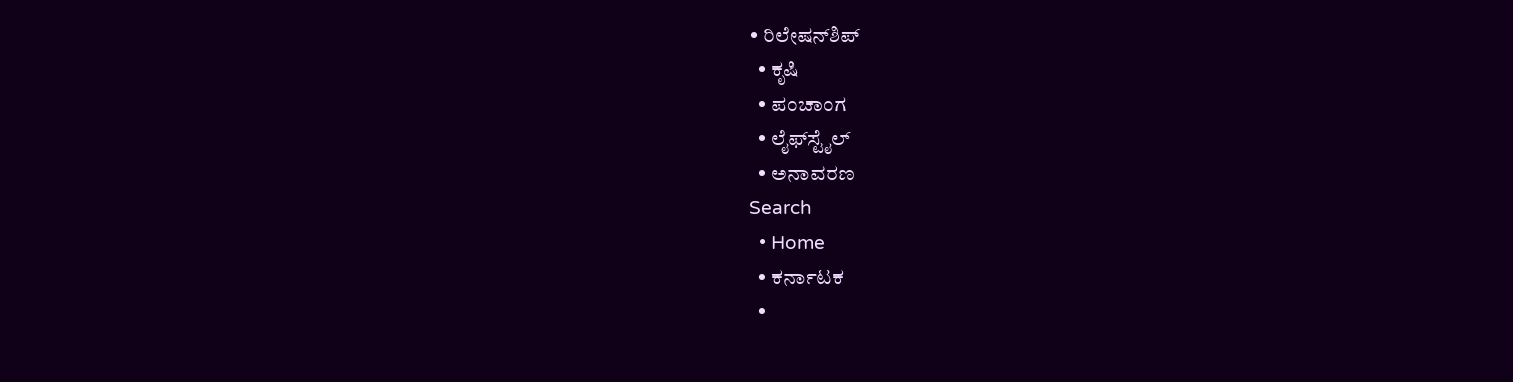• ರಿಲೇಷನ್‌ಶಿಪ್
  • ಕೃಷಿ
  • ಪಂಚಾಂಗ
  • ಲೈಫ್‌ಸ್ಟೈಲ್
  • ಅನಾವರಣ
Search
  • Home
  • ಕರ್ನಾಟಕ
  •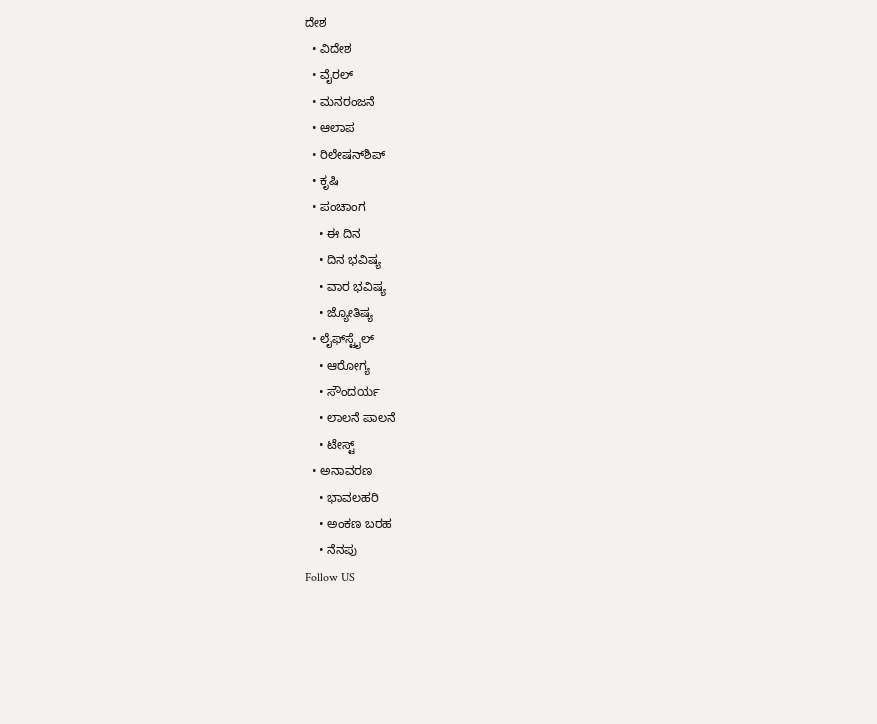ದೇಶ
  • ವಿದೇಶ
  • ವೈರಲ್
  • ಮನರಂಜನೆ
  • ಆಲಾಪ
  • ರಿಲೇಷನ್‌ಶಿಪ್
  • ಕೃಷಿ
  • ಪಂಚಾಂಗ
    • ಈ ದಿನ
    • ದಿನ ಭವಿಷ್ಯ
    • ವಾರ ಭವಿಷ್ಯ
    • ಜ್ಯೋತಿಷ್ಯ
  • ಲೈಫ್‌ಸ್ಟೈಲ್
    • ಆರೋಗ್ಯ
    • ಸೌಂದರ್ಯ
    • ಲಾಲನೆ ಪಾಲನೆ
    • ಟೇಸ್ಟ್
  • ಅನಾವರಣ
    • ಭಾವಲಹರಿ
    • ಅಂಕಣ ಬರಹ
    • ನೆನಪು
Follow US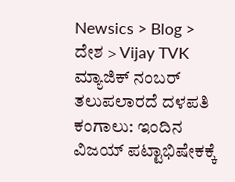Newsics > Blog > ದೇಶ > Vijay TVK ಮ್ಯಾಜಿಕ್ ನಂಬರ್ ತಲುಪಲಾರದೆ ದಳಪತಿ ಕಂಗಾಲು: ಇಂದಿನ ವಿಜಯ್ ಪಟ್ಟಾಭಿಷೇಕಕ್ಕೆ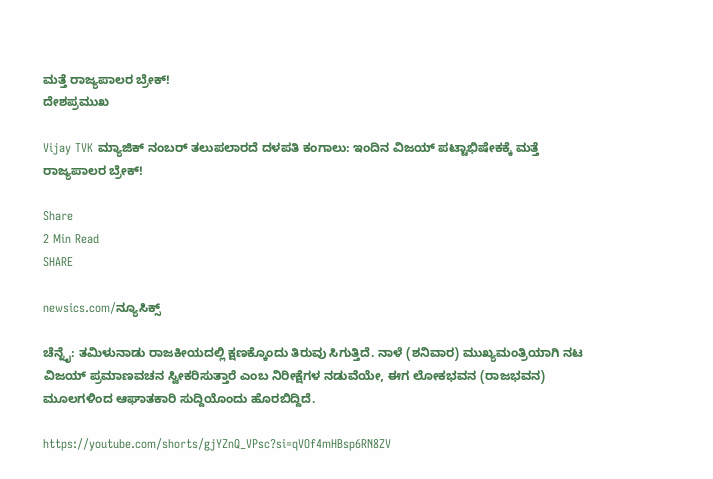ಮತ್ತೆ ರಾಜ್ಯಪಾಲರ ಬ್ರೇಕ್!
ದೇಶಪ್ರಮುಖ

Vijay TVK ಮ್ಯಾಜಿಕ್ ನಂಬರ್ ತಲುಪಲಾರದೆ ದಳಪತಿ ಕಂಗಾಲು: ಇಂದಿನ ವಿಜಯ್ ಪಟ್ಟಾಭಿಷೇಕಕ್ಕೆ ಮತ್ತೆ ರಾಜ್ಯಪಾಲರ ಬ್ರೇಕ್!

Share
2 Min Read
SHARE

newsics.com/ನ್ಯೂಸಿಕ್ಸ್

ಚೆನ್ನೈ: ತಮಿಳುನಾಡು ರಾಜಕೀಯದಲ್ಲಿ ಕ್ಷಣಕ್ಕೊಂದು ತಿರುವು ಸಿಗುತ್ತಿದೆ. ನಾಳೆ (ಶನಿವಾರ) ಮುಖ್ಯಮಂತ್ರಿಯಾಗಿ ನಟ ವಿಜಯ್ ಪ್ರಮಾಣವಚನ ಸ್ವೀಕರಿಸುತ್ತಾರೆ ಎಂಬ ನಿರೀಕ್ಷೆಗಳ ನಡುವೆಯೇ, ಈಗ ಲೋಕಭವನ (ರಾಜಭವನ) ಮೂಲಗಳಿಂದ ಆಘಾತಕಾರಿ ಸುದ್ದಿಯೊಂದು ಹೊರಬಿದ್ದಿದೆ.

https://youtube.com/shorts/gjYZnQ_VPsc?si=qVOf4mHBsp6RN8ZV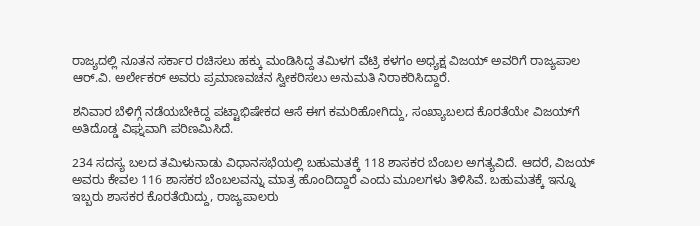ರಾಜ್ಯದಲ್ಲಿ ನೂತನ ಸರ್ಕಾರ ರಚಿಸಲು ಹಕ್ಕು ಮಂಡಿಸಿದ್ದ ತಮಿಳಗ ವೆಟ್ರಿ ಕಳಗಂ ಅಧ್ಯಕ್ಷ ವಿಜಯ್ ಅವರಿಗೆ ರಾಜ್ಯಪಾಲ ಆರ್.ವಿ. ಅರ್ಲೇಕರ್ ಅವರು ಪ್ರಮಾಣವಚನ ಸ್ವೀಕರಿಸಲು ಅನುಮತಿ ನಿರಾಕರಿಸಿದ್ದಾರೆ.

ಶನಿವಾರ ಬೆಳಿಗ್ಗೆ ನಡೆಯಬೇಕಿದ್ದ ಪಟ್ಟಾಭಿಷೇಕದ ಆಸೆ ಈಗ ಕಮರಿಹೋಗಿದ್ದು, ಸಂಖ್ಯಾಬಲದ ಕೊರತೆಯೇ ವಿಜಯ್‌ಗೆ ಅತಿದೊಡ್ಡ ವಿಘ್ನವಾಗಿ ಪರಿಣಮಿಸಿದೆ.

234 ಸದಸ್ಯ ಬಲದ ತಮಿಳುನಾಡು ವಿಧಾನಸಭೆಯಲ್ಲಿ ಬಹುಮತಕ್ಕೆ 118 ಶಾಸಕರ ಬೆಂಬಲ ಅಗತ್ಯವಿದೆ. ಆದರೆ, ವಿಜಯ್ ಅವರು ಕೇವಲ 116 ಶಾಸಕರ ಬೆಂಬಲವನ್ನು ಮಾತ್ರ ಹೊಂದಿದ್ದಾರೆ ಎಂದು ಮೂಲಗಳು ತಿಳಿಸಿವೆ. ಬಹುಮತಕ್ಕೆ ಇನ್ನೂ ಇಬ್ಬರು ಶಾಸಕರ ಕೊರತೆಯಿದ್ದು, ರಾಜ್ಯಪಾಲರು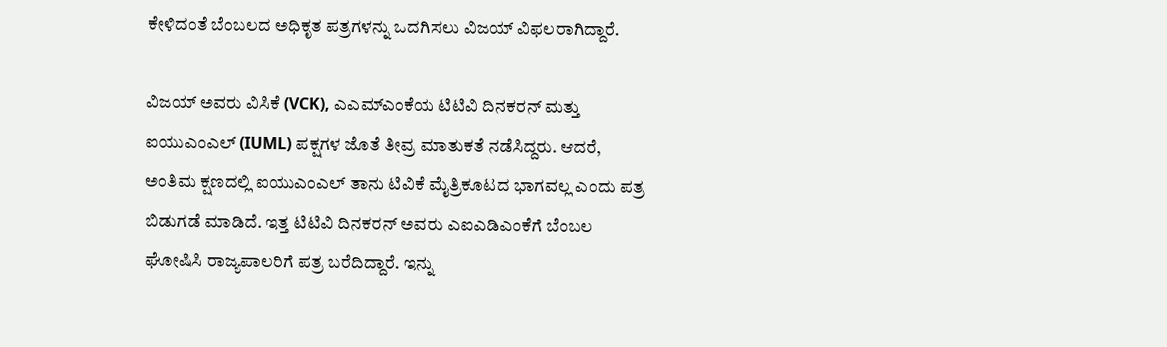ಕೇಳಿದಂತೆ ಬೆಂಬಲದ ಅಧಿಕೃತ ಪತ್ರಗಳನ್ನು ಒದಗಿಸಲು ವಿಜಯ್ ವಿಫಲರಾಗಿದ್ದಾರೆ.

ವಿಜಯ್ ಅವರು ವಿಸಿಕೆ (VCK), ಎಎಮ್‌ಎಂಕೆಯ ಟಿಟಿವಿ ದಿನಕರನ್ ಮತ್ತು ಐಯುಎಂಎಲ್ (IUML) ಪಕ್ಷಗಳ ಜೊತೆ ತೀವ್ರ ಮಾತುಕತೆ ನಡೆಸಿದ್ದರು. ಆದರೆ, ಅಂತಿಮ ಕ್ಷಣದಲ್ಲಿ ಐಯುಎಂಎಲ್ ತಾನು ಟಿವಿಕೆ ಮೈತ್ರಿಕೂಟದ ಭಾಗವಲ್ಲ ಎಂದು ಪತ್ರ ಬಿಡುಗಡೆ ಮಾಡಿದೆ. ಇತ್ತ ಟಿಟಿವಿ ದಿನಕರನ್ ಅವರು ಎಐಎಡಿಎಂಕೆಗೆ ಬೆಂಬಲ ಘೋಷಿಸಿ ರಾಜ್ಯಪಾಲರಿಗೆ ಪತ್ರ ಬರೆದಿದ್ದಾರೆ. ಇನ್ನು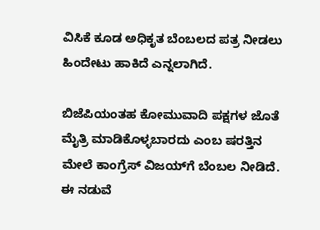ವಿಸಿಕೆ ಕೂಡ ಅಧಿಕೃತ ಬೆಂಬಲದ ಪತ್ರ ನೀಡಲು ಹಿಂದೇಟು ಹಾಕಿದೆ ಎನ್ನಲಾಗಿದೆ.

ಬಿಜೆಪಿಯಂತಹ ಕೋಮುವಾದಿ ಪಕ್ಷಗಳ ಜೊತೆ ಮೈತ್ರಿ ಮಾಡಿಕೊಳ್ಳಬಾರದು ಎಂಬ ಷರತ್ತಿನ ಮೇಲೆ ಕಾಂಗ್ರೆಸ್ ವಿಜಯ್‌ಗೆ ಬೆಂಬಲ ನೀಡಿದೆ. ಈ ನಡುವೆ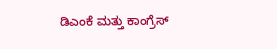ಡಿಎಂಕೆ ಮತ್ತು ಕಾಂಗ್ರೆಸ್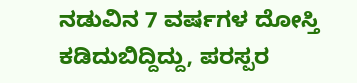ನಡುವಿನ 7 ವರ್ಷಗಳ ದೋಸ್ತಿ ಕಡಿದುಬಿದ್ದಿದ್ದು, ಪರಸ್ಪರ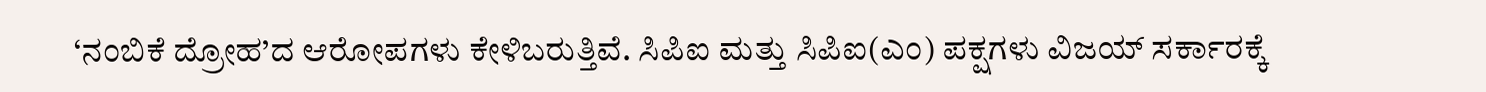‘ನಂಬಿಕೆ ದ್ರೋಹ’ದ ಆರೋಪಗಳು ಕೇಳಿಬರುತ್ತಿವೆ. ಸಿಪಿಐ ಮತ್ತು ಸಿಪಿಐ(ಎಂ) ಪಕ್ಷಗಳು ವಿಜಯ್ ಸರ್ಕಾರಕ್ಕೆ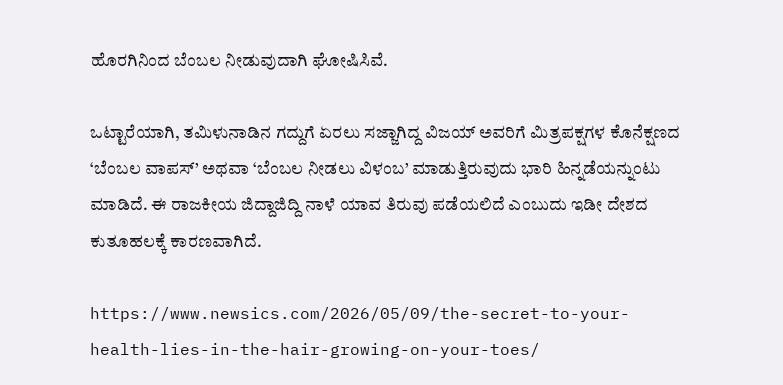ಹೊರಗಿನಿಂದ ಬೆಂಬಲ ನೀಡುವುದಾಗಿ ಘೋಷಿಸಿವೆ.

ಒಟ್ಟಾರೆಯಾಗಿ, ತಮಿಳುನಾಡಿನ ಗದ್ದುಗೆ ಏರಲು ಸಜ್ಜಾಗಿದ್ದ ವಿಜಯ್ ಅವರಿಗೆ ಮಿತ್ರಪಕ್ಷಗಳ ಕೊನೆಕ್ಷಣದ ‘ಬೆಂಬಲ ವಾಪಸ್’ ಅಥವಾ ‘ಬೆಂಬಲ ನೀಡಲು ವಿಳಂಬ’ ಮಾಡುತ್ತಿರುವುದು ಭಾರಿ ಹಿನ್ನಡೆಯನ್ನುಂಟು ಮಾಡಿದೆ. ಈ ರಾಜಕೀಯ ಜಿದ್ದಾಜಿದ್ದಿ ನಾಳೆ ಯಾವ ತಿರುವು ಪಡೆಯಲಿದೆ ಎಂಬುದು ಇಡೀ ದೇಶದ ಕುತೂಹಲಕ್ಕೆ ಕಾರಣವಾಗಿದೆ.

https://www.newsics.com/2026/05/09/the-secret-to-your-health-lies-in-the-hair-growing-on-your-toes/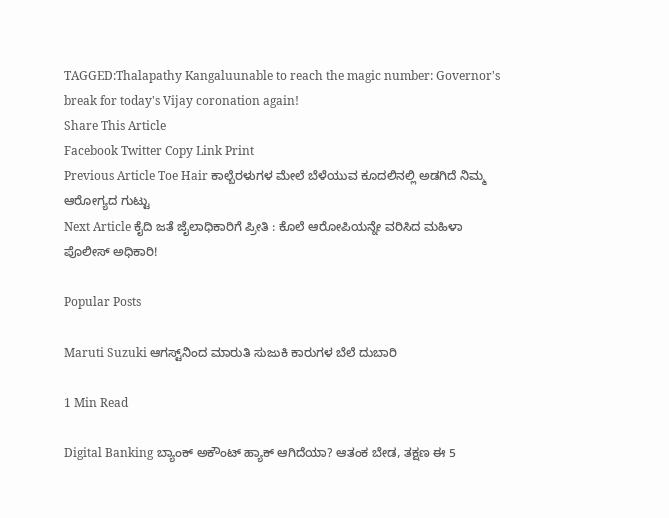TAGGED:Thalapathy Kangaluunable to reach the magic number: Governor's break for today's Vijay coronation again!
Share This Article
Facebook Twitter Copy Link Print
Previous Article Toe Hair ಕಾಲ್ಬೆರಳುಗಳ ಮೇಲೆ ಬೆಳೆಯುವ ಕೂದಲಿನಲ್ಲಿ ಅಡಗಿದೆ ನಿಮ್ಮ ಆರೋಗ್ಯದ ಗುಟ್ಟು
Next Article ಕೈದಿ ಜತೆ ಜೈಲಾಧಿಕಾರಿಗೆ ಪ್ರೀತಿ : ಕೊಲೆ ಆರೋಪಿಯನ್ನೇ ವರಿಸಿದ ಮಹಿಳಾ ಪೊಲೀಸ್ ಅಧಿಕಾರಿ!

Popular Posts

Maruti Suzuki ಆಗಸ್ಟ್‌ನಿಂದ ಮಾರುತಿ ಸುಜುಕಿ ಕಾರುಗಳ ಬೆಲೆ ದುಬಾರಿ

1 Min Read

Digital Banking ಬ್ಯಾಂಕ್ ಅಕೌಂಟ್ ಹ್ಯಾಕ್ ಆಗಿದೆಯಾ? ಆತಂಕ ಬೇಡ, ತಕ್ಷಣ ಈ 5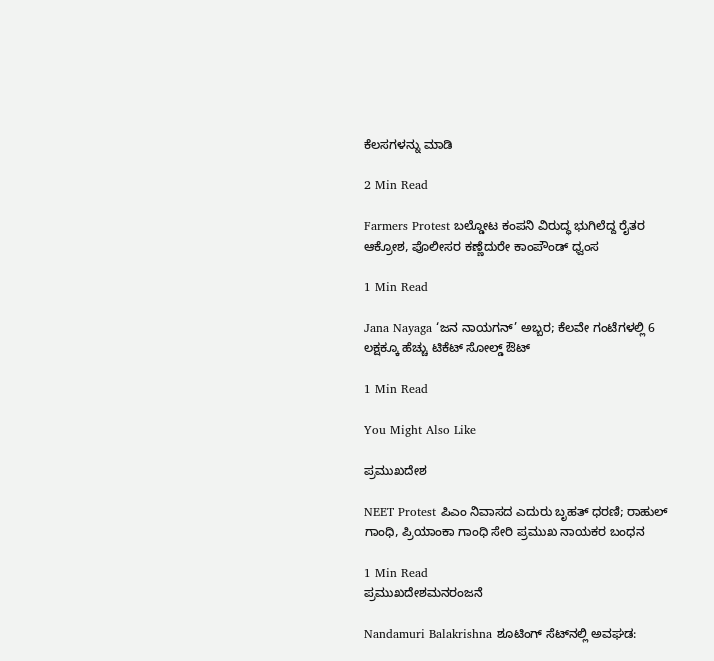ಕೆಲಸಗಳನ್ನು ಮಾಡಿ

2 Min Read

Farmers Protest ಬಲ್ಡೋಟ ಕಂಪನಿ ವಿರುದ್ಧ ಭುಗಿಲೆದ್ದ ರೈತರ ಆಕ್ರೋಶ, ಪೊಲೀಸರ ಕಣ್ಣೆದುರೇ ಕಾಂಪೌಂಡ್ ಧ್ವಂಸ

1 Min Read

Jana Nayaga ‘ಜನ ನಾಯಗನ್’ ಅಬ್ಬರ; ಕೆಲವೇ ಗಂಟೆಗಳಲ್ಲಿ 6 ಲಕ್ಷಕ್ಕೂ ಹೆಚ್ಚು ಟಿಕೆಟ್ ಸೋಲ್ಡ್ ಔಟ್

1 Min Read

You Might Also Like

ಪ್ರಮುಖದೇಶ

NEET Protest ಪಿಎಂ ನಿವಾಸದ ಎದುರು ಬೃಹತ್ ಧರಣಿ; ರಾಹುಲ್ ಗಾಂಧಿ, ಪ್ರಿಯಾಂಕಾ ಗಾಂಧಿ ಸೇರಿ ಪ್ರಮುಖ ನಾಯಕರ ಬಂಧನ

1 Min Read
ಪ್ರಮುಖದೇಶಮನರಂಜನೆ

Nandamuri Balakrishna ಶೂಟಿಂಗ್ ಸೆಟ್‌ನಲ್ಲಿ ಅವಘಡ: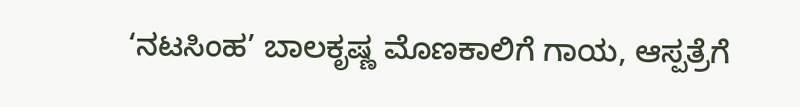‘ನಟಸಿಂಹ’ ಬಾಲಕೃಷ್ಣ ಮೊಣಕಾಲಿಗೆ ಗಾಯ, ಆಸ್ಪತ್ರೆಗೆ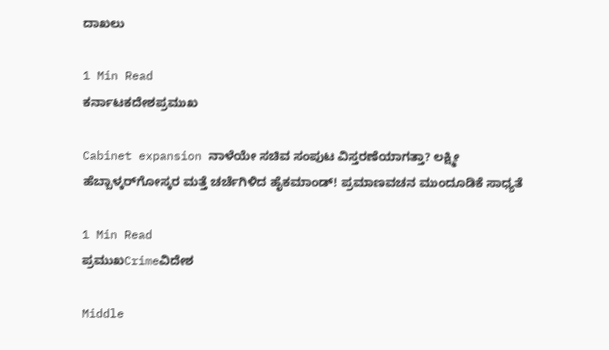ದಾಖಲು

1 Min Read
ಕರ್ನಾಟಕದೇಶಪ್ರಮುಖ

Cabinet expansion ನಾಳೆಯೇ ಸಚಿವ ಸಂಪುಟ ವಿಸ್ತರಣೆಯಾಗತ್ತಾ? ಲಕ್ಷ್ಮೀ ಹೆಬ್ಬಾಳ್ಕರ್‌ಗೋಸ್ಕರ ಮತ್ತೆ ಚರ್ಚೆಗಿಳಿದ ಹೈಕಮಾಂಡ್! ಪ್ರಮಾಣವಚನ ಮುಂದೂಡಿಕೆ ಸಾಧ್ಯತೆ

1 Min Read
ಪ್ರಮುಖCrimeವಿದೇಶ

Middle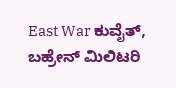East War ಕುವೈತ್, ಬಹ್ರೇನ್ ಮಿಲಿಟರಿ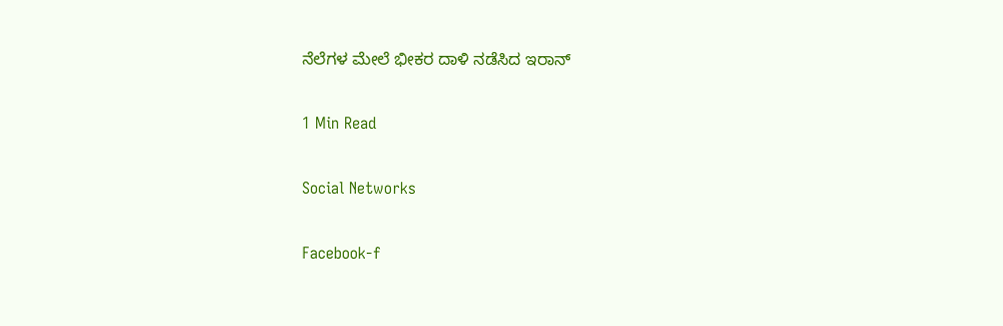ನೆಲೆಗಳ ಮೇಲೆ ಭೀಕರ ದಾಳಿ ನಡೆಸಿದ ಇರಾನ್

1 Min Read

Social Networks

Facebook-f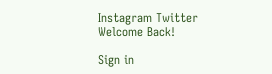Instagram Twitter
Welcome Back!

Sign in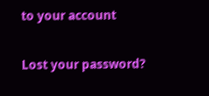to your account

Lost your password?